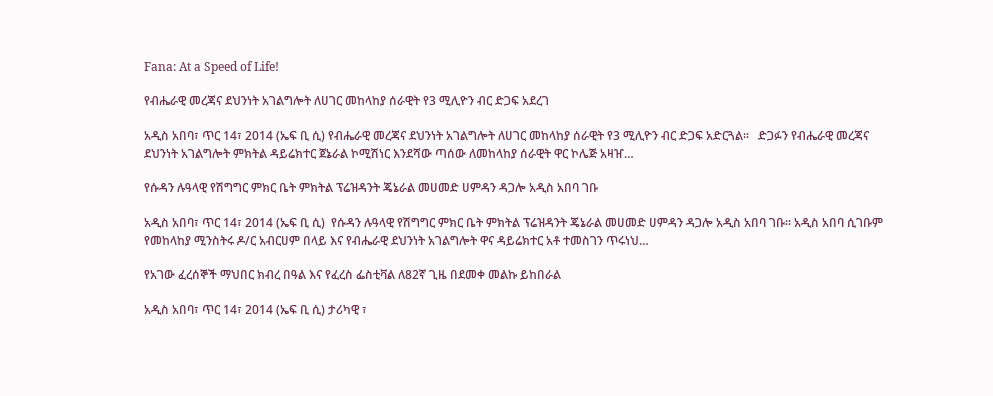Fana: At a Speed of Life!

የብሔራዊ መረጃና ደህንነት አገልግሎት ለሀገር መከላከያ ሰራዊት የ3 ሚሊዮን ብር ድጋፍ አደረገ

አዲስ አበባ፣ ጥር 14፣ 2014 (ኤፍ ቢ ሲ) የብሔራዊ መረጃና ደህንነት አገልግሎት ለሀገር መከላከያ ሰራዊት የ3 ሚሊዮን ብር ድጋፍ አድርጓል።   ድጋፉን የብሔራዊ መረጃና ደህንነት አገልግሎት ምክትል ዳይሬክተር ጀኔራል ኮሚሽነር እንደሻው ጣሰው ለመከላከያ ሰራዊት ዋር ኮሌጅ አዛዠ…

የሱዳን ሉዓላዊ የሽግግር ምክር ቤት ምክትል ፕሬዝዳንት ጄኔራል መሀመድ ሀምዳን ዳጋሎ አዲስ አበባ ገቡ

አዲስ አበባ፣ ጥር 14፣ 2014 (ኤፍ ቢ ሲ)  የሱዳን ሉዓላዊ የሽግግር ምክር ቤት ምክትል ፕሬዝዳንት ጄኔራል መሀመድ ሀምዳን ዳጋሎ አዲስ አበባ ገቡ። አዲስ አበባ ሲገቡም የመከላከያ ሚንስትሩ ዶ/ር አብርሀም በላይ እና የብሔራዊ ደህንነት አገልግሎት ዋና ዳይሬክተር አቶ ተመስገን ጥሩነህ…

የአገው ፈረሰኞች ማህበር ክብረ በዓል እና የፈረስ ፌስቲቫል ለ82ኛ ጊዜ በደመቀ መልኩ ይከበራል

አዲስ አበባ፣ ጥር 14፣ 2014 (ኤፍ ቢ ሲ) ታሪካዊ ፣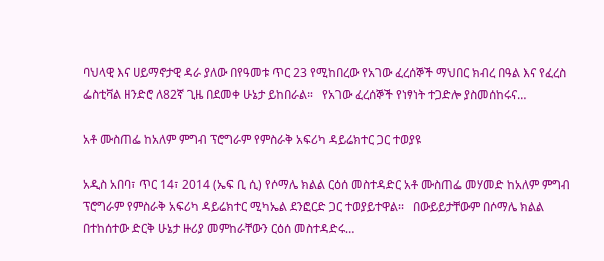ባህላዊ እና ሀይማኖታዊ ዳራ ያለው በየዓመቱ ጥር 23 የሚከበረው የአገው ፈረሰኞች ማህበር ክብረ በዓል እና የፈረስ ፌስቲቫል ዘንድሮ ለ82ኛ ጊዜ በደመቀ ሁኔታ ይከበራል።   የአገው ፈረሰኞች የነፃነት ተጋድሎ ያስመሰከሩና…

አቶ ሙስጠፌ ከአለም ምግብ ፕሮግራም የምስራቅ አፍሪካ ዳይሬክተር ጋር ተወያዩ

አዲስ አበባ፣ ጥር 14፣ 2014 (ኤፍ ቢ ሲ) የሶማሌ ክልል ርዕሰ መስተዳድር አቶ ሙስጠፌ መሃመድ ከአለም ምግብ ፕሮግራም የምስራቅ አፍሪካ ዳይሬክተር ሚካኤል ደንፎርድ ጋር ተወያይተዋል፡፡   በውይይታቸውም በሶማሌ ክልል በተከሰተው ድርቅ ሁኔታ ዙሪያ መምከራቸውን ርዕሰ መስተዳድሩ…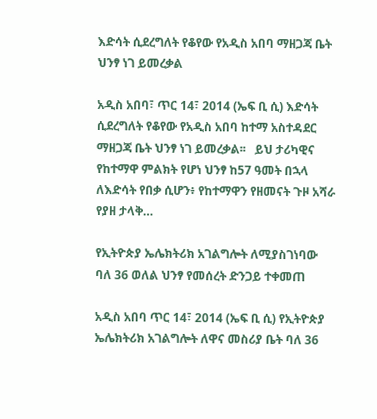እድሳት ሲደረግለት የቆየው የአዲስ አበባ ማዘጋጃ ቤት ህንፃ ነገ ይመረቃል

አዲስ አበባ፣ ጥር 14፣ 2014 (ኤፍ ቢ ሲ) እድሳት ሲደረግለት የቆየው የአዲስ አበባ ከተማ አስተዳደር ማዘጋጃ ቤት ህንፃ ነገ ይመረቃል፡፡   ይህ ታሪካዊና የከተማዋ ምልክት የሆነ ህንፃ ከ57 ዓመት በኋላ ለእድሳት የበቃ ሲሆን፥ የከተማዋን የዘመናት ጉዞ አሻራ የያዘ ታላቅ…

የኢትዮጵያ ኤሌክትሪክ አገልግሎት ለሚያስገነባው ባለ 36 ወለል ህንፃ የመሰረት ድንጋይ ተቀመጠ

አዲስ አበባ ጥር 14፣ 2014 (ኤፍ ቢ ሲ) የኢትዮጵያ ኤሌክትሪክ አገልግሎት ለዋና መስሪያ ቤት ባለ 36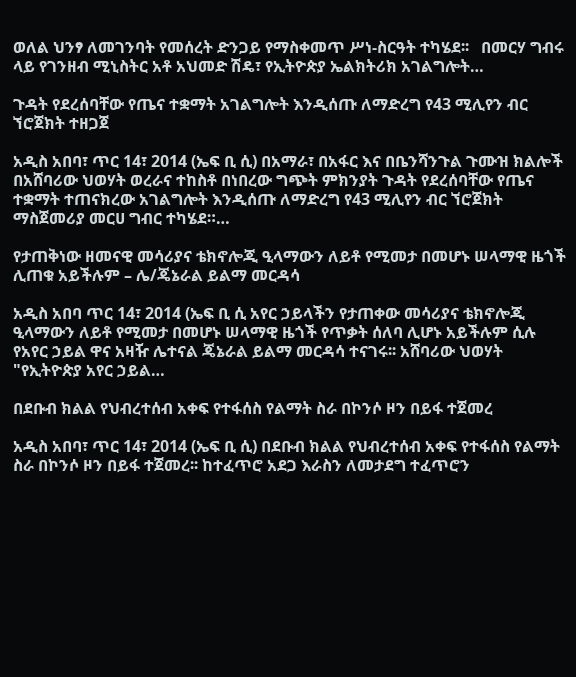ወለል ህንፃ ለመገንባት የመሰረት ድንጋይ የማስቀመጥ ሥነ-ስርዓት ተካሄደ፡፡   በመርሃ ግብሩ ላይ የገንዘብ ሚኒስትር አቶ አህመድ ሽዴ፣ የኢትዮጵያ ኤልክትሪክ አገልግሎት…

ጉዳት የደረሰባቸው የጤና ተቋማት አገልግሎት እንዲሰጡ ለማድረግ የ43 ሚሊየን ብር ኘሮጀክት ተዘጋጀ

አዲስ አበባ፣ ጥር 14፣ 2014 (ኤፍ ቢ ሲ) በአማራ፣ በአፋር እና በቤንሻንጉል ጉሙዝ ክልሎች በአሸባሪው ህወሃት ወረራና ተከስቶ በነበረው ግጭት ምክንያት ጉዳት የደረሰባቸው የጤና ተቋማት ተጠናክረው አገልግሎት እንዲሰጡ ለማድረግ የ43 ሚሊየን ብር ኘሮጀክት ማስጀመሪያ መርሀ ግብር ተካሄደ።…

የታጠቅነው ዘመናዊ መሳሪያና ቴክኖሎጂ ዒላማውን ለይቶ የሚመታ በመሆኑ ሠላማዊ ዜጎች ሊጠቁ አይችሉም – ሌ/ጄኔራል ይልማ መርዳሳ

አዲስ አበባ ጥር 14፣ 2014 (ኤፍ ቢ ሲ አየር ኃይላችን የታጠቀው መሳሪያና ቴክኖሎጂ ዒላማውን ለይቶ የሚመታ በመሆኑ ሠላማዊ ዜጎች የጥቃት ሰለባ ሊሆኑ አይችሉም ሲሉ የአየር ኃይል ዋና አዛዥ ሌተናል ጄኔራል ይልማ መርዳሳ ተናገሩ፡፡ አሸባሪው ህወሃት "የኢትዮጵያ አየር ኃይል…

በደቡብ ክልል የህብረተሰብ አቀፍ የተፋሰስ የልማት ስራ በኮንሶ ዞን በይፋ ተጀመረ

አዲስ አበባ፣ ጥር 14፣ 2014 (ኤፍ ቢ ሲ) በደቡብ ክልል የህብረተሰብ አቀፍ የተፋሰስ የልማት ስራ በኮንሶ ዞን በይፋ ተጀመረ፡፡ ከተፈጥሮ አደጋ እራስን ለመታደግ ተፈጥሮን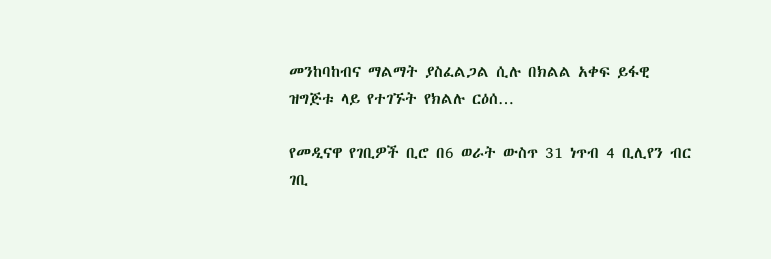መንከባከብና ማልማት ያስፈልጋል ሲሉ በክልል አቀፍ ይፋዊ ዝግጅቱ ላይ የተገኙት የክልሉ ርዕሰ…

የመዲናዋ የገቢዎች ቢሮ በ6 ወራት ውስጥ 31 ነጥብ 4 ቢሊየን ብር ገቢ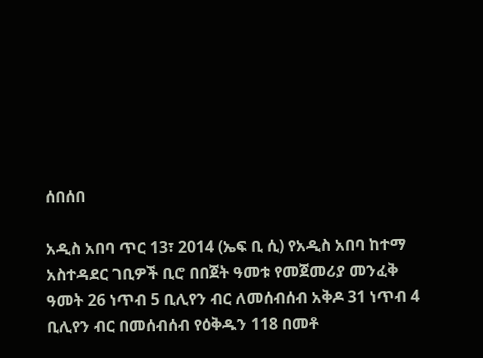ሰበሰበ

አዲስ አበባ ጥር 13፣ 2014 (ኤፍ ቢ ሲ) የአዲስ አበባ ከተማ አስተዳደር ገቢዎች ቢሮ በበጀት ዓመቱ የመጀመሪያ መንፈቅ ዓመት 26 ነጥብ 5 ቢሊየን ብር ለመሰብሰብ አቅዶ 31 ነጥብ 4 ቢሊየን ብር በመሰብሰብ የዕቅዱን 118 በመቶ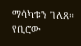ማሳካቱን ገለጸ። የቢሮው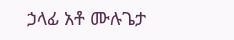ኃላፊ አቶ ሙሉጌታ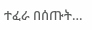ተፈራ በሰጡት…